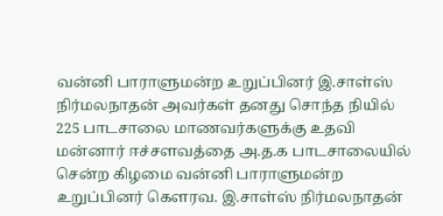வன்னி பாராளுமன்ற உறுப்பினர் இ.சாள்ஸ் நிர்மலநாதன் அவர்கள் தனது சொந்த நியில் 225 பாடசாலை மாணவர்களுக்கு உதவி
மன்னார் ஈச்சளவத்தை அ.த.க பாடசாலையில் சென்ற கிழமை வன்னி பாராளுமன்ற உறுப்பினர் கெளரவ. இ.சாள்ஸ் நிர்மலநாதன்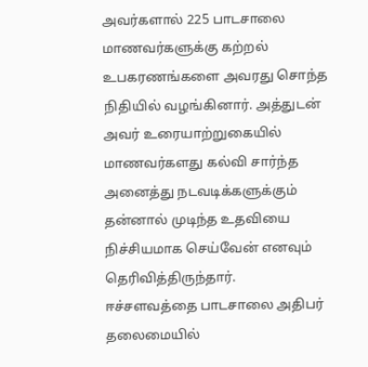அவர்களால் 225 பாடசாலை மாணவர்களுக்கு கற்றல் உபகரணங்களை அவரது சொந்த நிதியில் வழங்கினார். அத்துடன் அவர் உரையாற்றுகையில் மாணவர்களது கல்வி சார்ந்த அனைத்து நடவடிக்களுக்கும் தன்னால் முடிந்த உதவியை நிச்சியமாக செய்வேன் எனவும் தெரிவித்திருந்தார்.
ஈச்சளவத்தை பாடசாலை அதிபர் தலைமையில்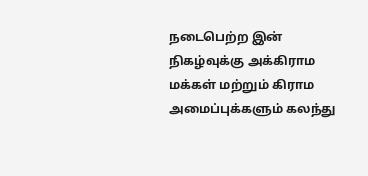நடைபெற்ற இன் நிகழ்வுக்கு அக்கிராம மக்கள் மற்றும் கிராம அமைப்புக்களும் கலந்து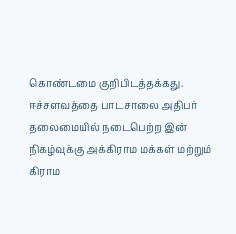கொண்டமை குறிபிடத்தக்கது.
ஈச்சளவத்தை பாடசாலை அதிபர் தலைமையில் நடைபெற்ற இன் நிகழ்வுக்கு அக்கிராம மக்கள் மற்றும் கிராம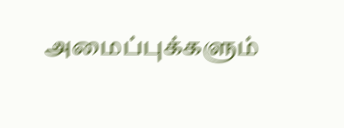அமைப்புக்களும்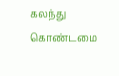கலந்து கொண்டமை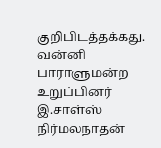குறிபிடத்தக்கது.
வன்னி பாராளுமன்ற உறுப்பினர் இ.சாள்ஸ் நிர்மலநாதன்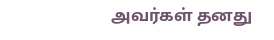அவர்கள் தனது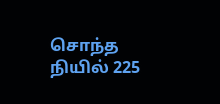சொந்த நியில் 225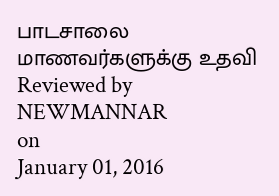பாடசாலை மாணவர்களுக்கு உதவி
Reviewed by NEWMANNAR
on
January 01, 2016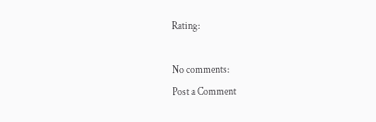Rating:

No comments:
Post a Comment